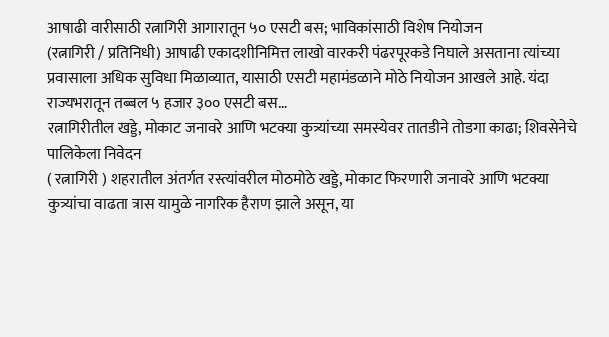आषाढी वारीसाठी रत्नागिरी आगारातून ५० एसटी बस; भाविकांसाठी विशेष नियोजन
(रत्नागिरी / प्रतिनिधी) आषाढी एकादशीनिमित्त लाखो वारकरी पंढरपूरकडे निघाले असताना त्यांच्या प्रवासाला अधिक सुविधा मिळाव्यात, यासाठी एसटी महामंडळाने मोठे नियोजन आखले आहे. यंदा राज्यभरातून तब्बल ५ हजार ३०० एसटी बस…
रत्नागिरीतील खड्डे, मोकाट जनावरे आणि भटक्या कुत्र्यांच्या समस्येवर तातडीने तोडगा काढा; शिवसेनेचे पालिकेला निवेदन
( रत्नागिरी ) शहरातील अंतर्गत रस्त्यांवरील मोठमोठे खड्डे, मोकाट फिरणारी जनावरे आणि भटक्या कुत्र्यांचा वाढता त्रास यामुळे नागरिक हैराण झाले असून, या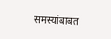समस्यांबाबत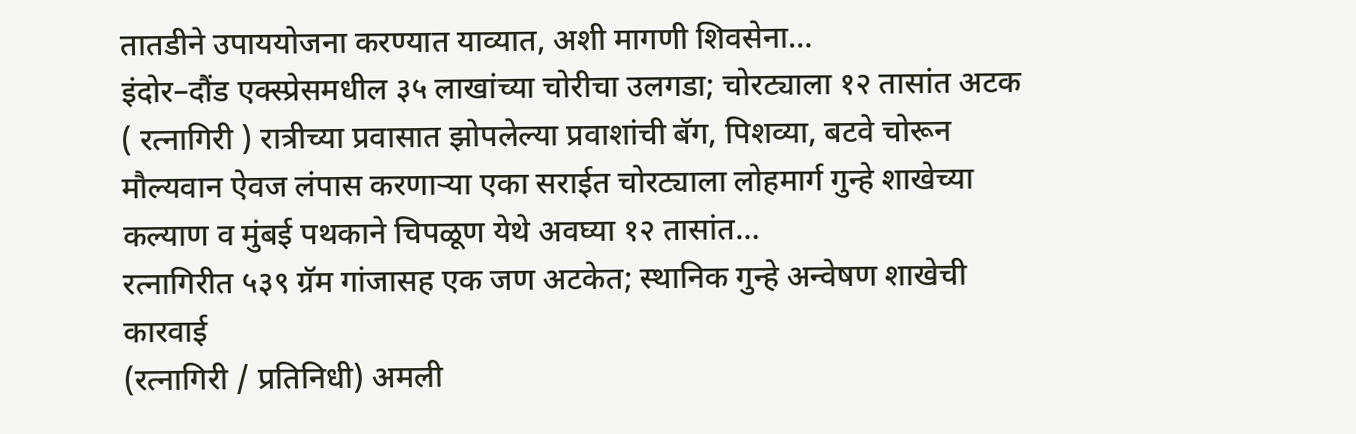तातडीने उपाययोजना करण्यात याव्यात, अशी मागणी शिवसेना…
इंदोर–दौंड एक्स्प्रेसमधील ३५ लाखांच्या चोरीचा उलगडा; चोरट्याला १२ तासांत अटक
( रत्नागिरी ) रात्रीच्या प्रवासात झोपलेल्या प्रवाशांची बॅग, पिशव्या, बटवे चोरून मौल्यवान ऐवज लंपास करणाऱ्या एका सराईत चोरट्याला लोहमार्ग गुन्हे शाखेच्या कल्याण व मुंबई पथकाने चिपळूण येथे अवघ्या १२ तासांत…
रत्नागिरीत ५३९ ग्रॅम गांजासह एक जण अटकेत; स्थानिक गुन्हे अन्वेषण शाखेची कारवाई
(रत्नागिरी / प्रतिनिधी) अमली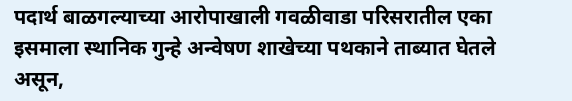पदार्थ बाळगल्याच्या आरोपाखाली गवळीवाडा परिसरातील एका इसमाला स्थानिक गुन्हे अन्वेषण शाखेच्या पथकाने ताब्यात घेतले असून,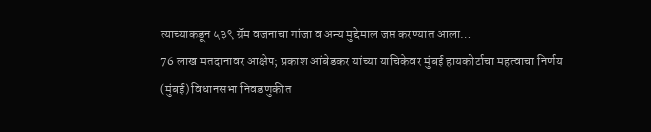त्याच्याकडून ५३९ ग्रॅम वजनाचा गांजा व अन्य मुद्देमाल जप्त करण्यात आला…
76 लाख मतदानावर आक्षेप; प्रकाश आंबेडकर यांच्या याचिकेवर मुंबई हायकोर्टाचा महत्वाचा निर्णय
(मुंबई) विधानसभा निवडणुकीत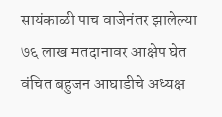सायंकाळी पाच वाजेनंतर झालेल्या ७६ लाख मतदानावर आक्षेप घेत वंचित बहुजन आघाडीचे अध्यक्ष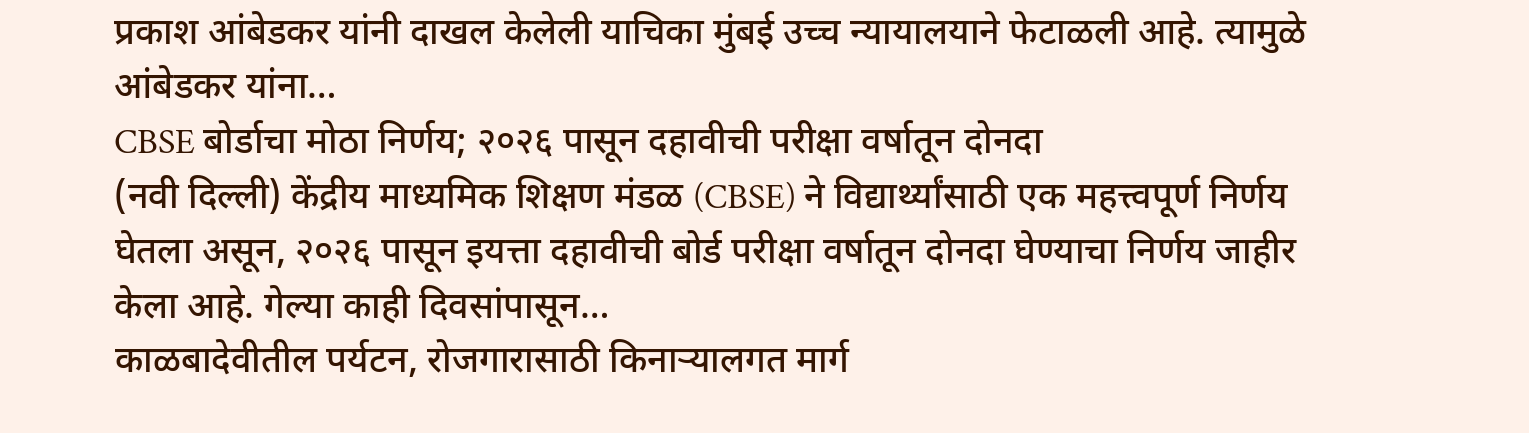प्रकाश आंबेडकर यांनी दाखल केलेली याचिका मुंबई उच्च न्यायालयाने फेटाळली आहे. त्यामुळे आंबेडकर यांना…
CBSE बोर्डाचा मोठा निर्णय; २०२६ पासून दहावीची परीक्षा वर्षातून दोनदा
(नवी दिल्ली) केंद्रीय माध्यमिक शिक्षण मंडळ (CBSE) ने विद्यार्थ्यांसाठी एक महत्त्वपूर्ण निर्णय घेतला असून, २०२६ पासून इयत्ता दहावीची बोर्ड परीक्षा वर्षातून दोनदा घेण्याचा निर्णय जाहीर केला आहे. गेल्या काही दिवसांपासून…
काळबादेवीतील पर्यटन, रोजगारासाठी किनाऱ्यालगत मार्ग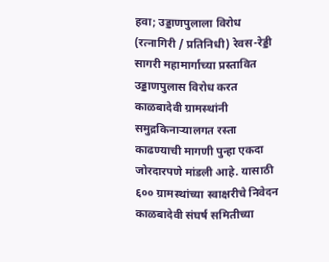हवा; उड्डाणपुलाला विरोध
(रत्नागिरी / प्रतिनिधी) रेवस-रेड्डी सागरी महामार्गाच्या प्रस्तावित उड्डाणपुलास विरोध करत काळबादेवी ग्रामस्थांनी समुद्रकिनाऱ्यालगत रस्ता काढण्याची मागणी पुन्हा एकदा जोरदारपणे मांडली आहे. यासाठी ६०० ग्रामस्थांच्या स्वाक्षरीचे निवेदन काळबादेवी संघर्ष समितीच्या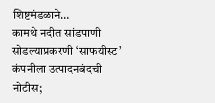शिष्टमंडळाने…
कामथे नदीत सांडपाणी सोडल्याप्रकरणी ‘साफयीस्ट’ कंपनीला उत्पादनबंदची नोटीस;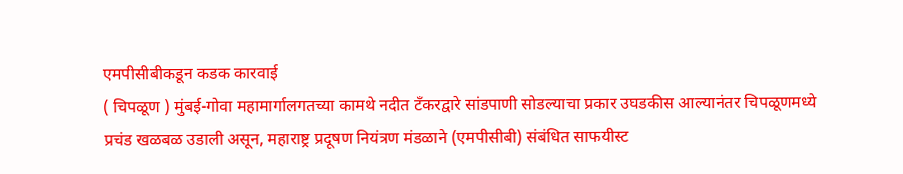एमपीसीबीकडून कडक कारवाई
( चिपळूण ) मुंबई-गोवा महामार्गालगतच्या कामथे नदीत टँकरद्वारे सांडपाणी सोडल्याचा प्रकार उघडकीस आल्यानंतर चिपळूणमध्ये प्रचंड खळबळ उडाली असून, महाराष्ट्र प्रदूषण नियंत्रण मंडळाने (एमपीसीबी) संबंधित साफयीस्ट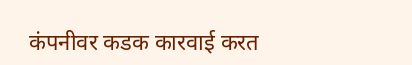कंपनीवर कडक कारवाई करत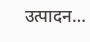उत्पादन…